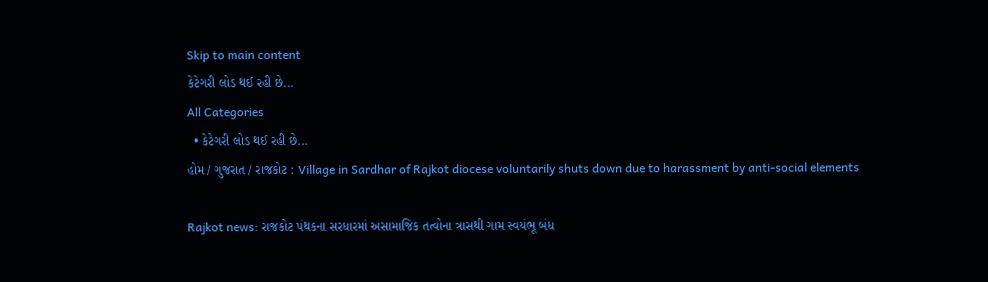Skip to main content
કેટેગરી લોડ થઈ રહી છે...
All Categories
  • કેટેગરી લોડ થઈ રહી છે...
હોમ / ગુજરાત / રાજકોટ : Village in Sardhar of Rajkot diocese voluntarily shuts down due to harassment by anti-social elements

Rajkot news: રાજકોટ પંથકના સરધારમાં અસામાજિક તત્વોના ત્રાસથી ગામ સ્વયંભૂ બંધ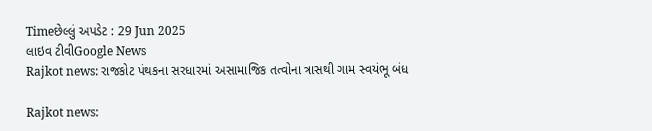Timeછેલ્લું અપડેટ : 29 Jun 2025
લાઇવ ટીવીGoogle News
Rajkot news: રાજકોટ પંથકના સરધારમાં અસામાજિક તત્વોના ત્રાસથી ગામ સ્વયંભૂ બંધ

Rajkot news: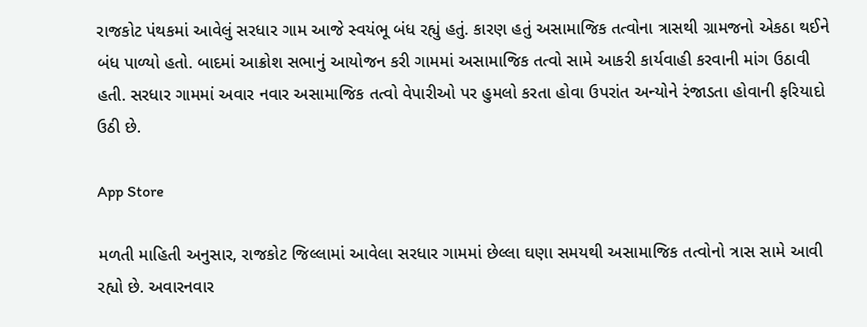રાજકોટ પંથકમાં આવેલું સરધાર ગામ આજે સ્વયંભૂ બંધ રહ્યું હતું. કારણ હતું અસામાજિક તત્વોના ત્રાસથી ગ્રામજનો એકઠા થઈને બંધ પાળ્યો હતો. બાદમાં આક્રોશ સભાનું આયોજન કરી ગામમાં અસામાજિક તત્વો સામે આકરી કાર્યવાહી કરવાની માંગ ઉઠાવી હતી. સરધાર ગામમાં અવાર નવાર અસામાજિક તત્વો વેપારીઓ પર હુમલો કરતા હોવા ઉપરાંત અન્યોને રંજાડતા હોવાની ફરિયાદો ઉઠી છે.

App Store

મળતી માહિતી અનુસાર, રાજકોટ જિલ્લામાં આવેલા સરધાર ગામમાં છેલ્લા ઘણા સમયથી અસામાજિક તત્વોનો ત્રાસ સામે આવી રહ્યો છે. અવારનવાર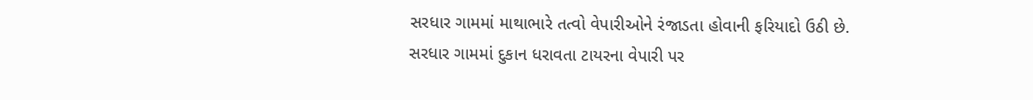સરધાર ગામમાં માથાભારે તત્વો વેપારીઓને રંજાડતા હોવાની ફરિયાદો ઉઠી છે. સરધાર ગામમાં દુકાન ધરાવતા ટાયરના વેપારી પર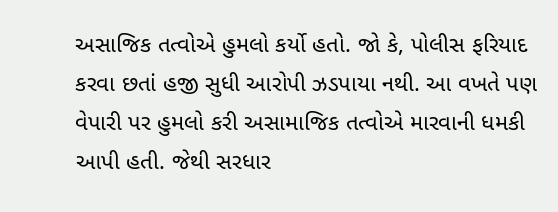અસાજિક તત્વોએ હુમલો કર્યો હતો. જો કે, પોલીસ ફરિયાદ કરવા છતાં હજી સુધી આરોપી ઝડપાયા નથી. આ વખતે પણ વેપારી પર હુમલો કરી અસામાજિક તત્વોએ મારવાની ધમકી આપી હતી. જેથી સરધાર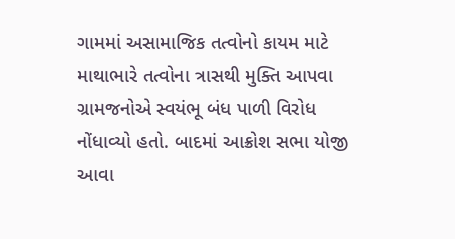ગામમાં અસામાજિક તત્વોનો કાયમ માટે માથાભારે તત્વોના ત્રાસથી મુક્તિ આપવા ગ્રામજનોએ સ્વયંભૂ બંધ પાળી વિરોધ નોંધાવ્યો હતો. બાદમાં આક્રોશ સભા યોજી આવા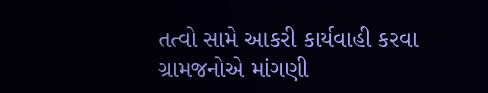તત્વો સામે આકરી કાર્યવાહી કરવા ગ્રામજનોએ માંગણી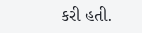કરી હતી.